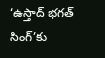‘ఉస్తాద్ భగత్ సింగ్’కు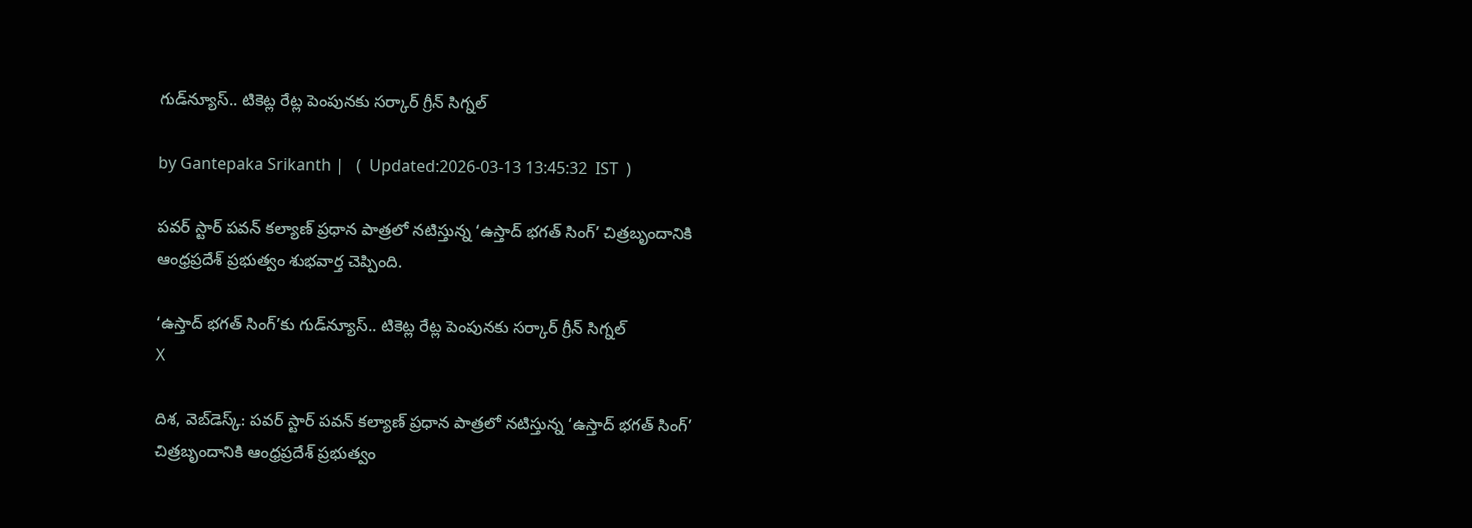గుడ్‌న్యూస్.. టికెట్ల రేట్ల పెంపునకు సర్కార్ గ్రీన్ సిగ్నల్

by Gantepaka Srikanth |   (  Updated:2026-03-13 13:45:32  IST  )

పవర్ స్టార్ పవన్ కల్యాణ్ ప్రధాన పాత్రలో నటిస్తున్న ‘ఉస్తాద్ భగత్ సింగ్’ చిత్రబృందానికి ఆంధ్రప్రదేశ్ ప్రభుత్వం శుభవార్త చెప్పింది.

‘ఉస్తాద్ భగత్ సింగ్’కు గుడ్‌న్యూస్.. టికెట్ల రేట్ల పెంపునకు సర్కార్ గ్రీన్ సిగ్నల్
X

దిశ, వెబ్‌డెస్క్: పవర్ స్టార్ పవన్ కల్యాణ్ ప్రధాన పాత్రలో నటిస్తున్న ‘ఉస్తాద్ భగత్ సింగ్’ చిత్రబృందానికి ఆంధ్రప్రదేశ్ ప్రభుత్వం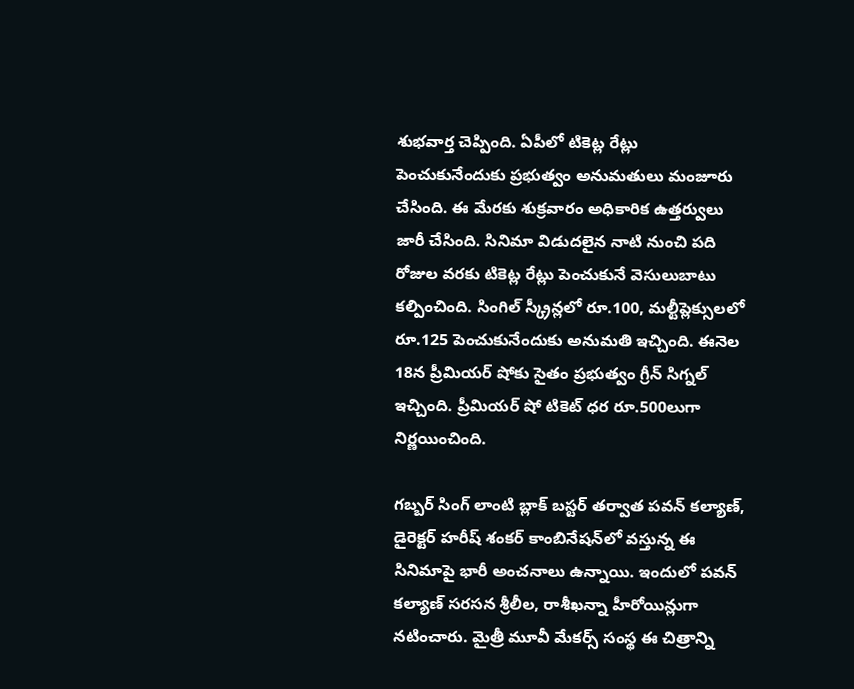శుభవార్త చెప్పింది. ఏపీలో టికెట్ల రేట్లు పెంచుకునేందుకు ప్రభుత్వం అనుమతులు మంజూరు చేసింది. ఈ మేరకు శుక్రవారం అధికారిక ఉత్తర్వులు జారీ చేసింది. సినిమా విడుదలైన నాటి నుంచి పది రోజుల వరకు టికెట్ల రేట్లు పెంచుకునే వెసులుబాటు కల్పించింది. సింగిల్ స్క్రీన్లలో రూ.100, మల్టీప్లెక్సులలో రూ.125 పెంచుకునేందుకు అనుమతి ఇచ్చింది. ఈనెల 18న ప్రీమియర్ షోకు సైతం ప్రభుత్వం గ్రీన్ సిగ్నల్ ఇచ్చింది. ప్రీమియర్ షో టికెట్ ధర రూ.500లుగా నిర్ణయించింది.

గబ్బర్ సింగ్ లాంటి బ్లాక్ బస్టర్ తర్వాత పవన్ కల్యాణ్, డైరెక్టర్ హరీష్ శంకర్ కాంబినేషన్‌లో వస్తున్న ఈ సినిమాపై భారీ అంచనాలు ఉన్నాయి. ఇందులో పవన్ కల్యాణ్ సరసన శ్రీలీల, రాశీఖన్నా హీరోయిన్లుగా నటించారు. మైత్రీ మూవీ మేకర్స్ సంస్థ ఈ చిత్రాన్ని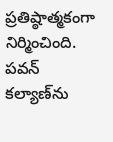ప్రతిష్ఠాత్మకంగా నిర్మించింది. పవన్ కల్యాణ్‌ను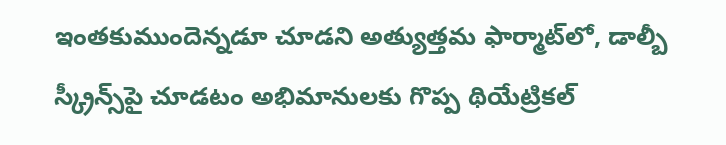ఇంతకుముందెన్నడూ చూడని అత్యుత్తమ ఫార్మాట్‌లో, డాల్బీ స్క్రీన్స్‌పై చూడటం అభిమానులకు గొప్ప థియేట్రికల్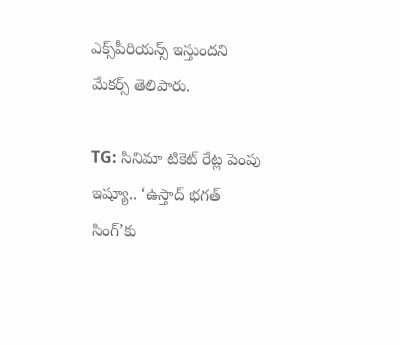ఎక్స్‌పీరియన్స్ ఇస్తుందని మేకర్స్ తెలిపారు.

TG: సినిమా టికెట్ రేట్ల పెంపు ఇష్యూ.. ‘ఉస్తాద్ భగత్ సింగ్‌’కు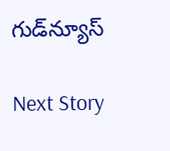గుడ్‌న్యూస్

Next Story